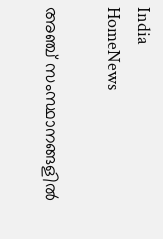India
HomeNews

അഞ്ച് സംസ്ഥാനങ്ങളില്‍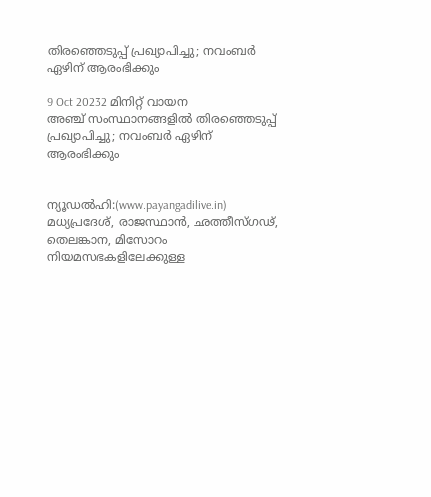തിരഞ്ഞെടുപ്പ് പ്രഖ്യാപിച്ചു; നവംബര്‍ ഏഴിന് ആരംഭിക്കും

9 Oct 20232 മിനിറ്റ് വായന
അഞ്ച് സംസ്ഥാനങ്ങളില്‍ തിരഞ്ഞെടുപ്പ് പ്രഖ്യാപിച്ചു; നവംബര്‍ ഏഴിന് ആരംഭിക്കും


ന്യൂഡൽഹി:(www.payangadilive.in)
മധ്യപ്രദേശ്, രാജസ്ഥാൻ, ഛത്തീസ്ഗഢ്, തെലങ്കാന, മിസോറം നിയമസഭകളിലേക്കുള്ള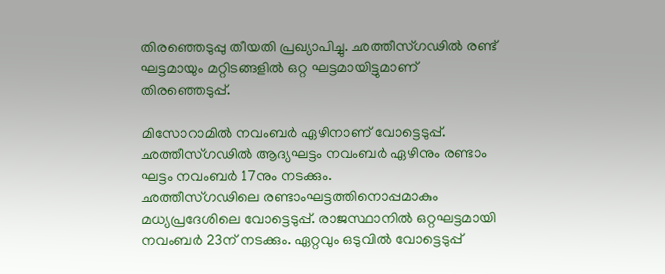തിരഞ്ഞെടുപ്പു തീയതി പ്രഖ്യാപിച്ചു. ഛത്തീസ്ഗഢിൽ രണ്ട് ഘട്ടമായും മറ്റിടങ്ങളിൽ ഒറ്റ ഘട്ടമായിട്ടുമാണ് തിരഞ്ഞെടുപ്പ്.

മിസോറാമിൽ നവംബർ ഏഴിനാണ് വോട്ടെടുപ്പ്. ഛത്തീസ്ഗഢിൽ ആദ്യഘട്ടം നവംബർ ഏഴിനും രണ്ടാം ഘട്ടം നവംബർ 17നും നടക്കും.
ഛത്തീസ്ഗഢിലെ രണ്ടാംഘട്ടത്തിനൊപ്പമാകും മധ്യപ്രദേശിലെ വോട്ടെടുപ്പ്. രാജസ്ഥാനിൽ ഒറ്റഘട്ടമായി നവംബർ 23ന് നടക്കും. ഏറ്റവും ഒടുവിൽ വോട്ടെടുപ്പ്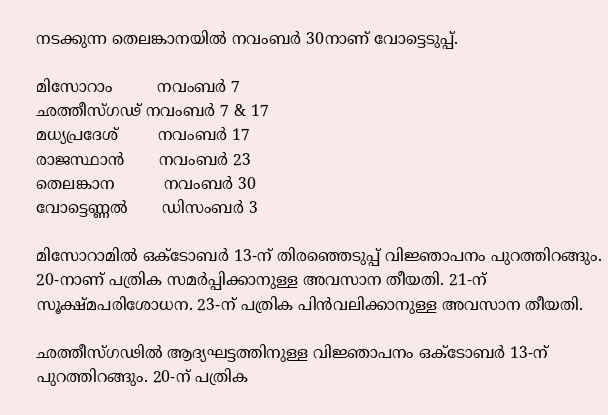നടക്കുന്ന തെലങ്കാനയിൽ നവംബർ 30നാണ് വോട്ടെടുപ്പ്.

മിസോറാം         നവംബർ 7
ഛത്തീസ്ഗഢ് നവംബർ 7 & 17
മധ്യപ്രദേശ്        നവംബർ 17
രാജസ്ഥാൻ       നവംബർ 23
തെലങ്കാന          നവംബർ 30
വോട്ടെണ്ണൽ       ഡിസംബർ 3

മിസോറാമിൽ ഒക്ടോബർ 13-ന് തിരഞ്ഞെടുപ്പ് വിജ്ഞാപനം പുറത്തിറങ്ങും. 20-നാണ് പത്രിക സമർപ്പിക്കാനുള്ള അവസാന തീയതി. 21-ന് സൂക്ഷ്മപരിശോധന. 23-ന് പത്രിക പിൻവലിക്കാനുള്ള അവസാന തീയതി.

ഛത്തീസ്ഗഢിൽ ആദ്യഘട്ടത്തിനുള്ള വിജ്ഞാപനം ഒക്ടോബർ 13-ന് പുറത്തിറങ്ങും. 20-ന് പത്രിക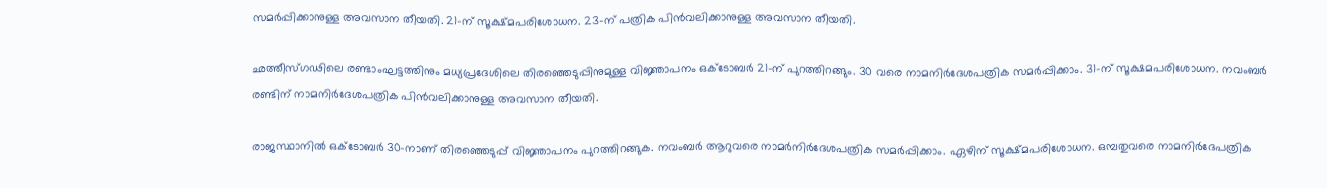സമർപ്പിക്കാനുള്ള അവസാന തീയതി. 21-ന് സൂക്ഷ്മപരിശോധന. 23-ന് പത്രിക പിൻവലിക്കാനുള്ള അവസാന തീയതി.

ഛത്തീസ്ഗഢിലെ രണ്ടാംഘട്ടത്തിനും മധ്യപ്രദേശിലെ തിരഞ്ഞെടുപ്പിനുമുള്ള വിജ്ഞാപനം ഒക്ടോബർ 21-ന് പുറത്തിറങ്ങും. 30 വരെ നാമനിർദേശപത്രിക സമർപ്പിക്കാം. 31-ന് സൂക്ഷമപരിശോധന. നവംബർ രണ്ടിന് നാമനിർദേശപത്രിക പിൻവലിക്കാനുള്ള അവസാന തീയതി.

രാജസ്ഥാനിൽ ഒക്ടോബർ 30-നാണ് തിരഞ്ഞെടുപ്പ് വിജ്ഞാപനം പുറത്തിറങ്ങുക. നവംബർ ആറുവരെ നാമർനിർദേശപത്രിക സമർപ്പിക്കാം. ഏഴിന് സൂക്ഷ്മപരിശോധന. ഒമ്പതുവരെ നാമനിർദേപത്രിക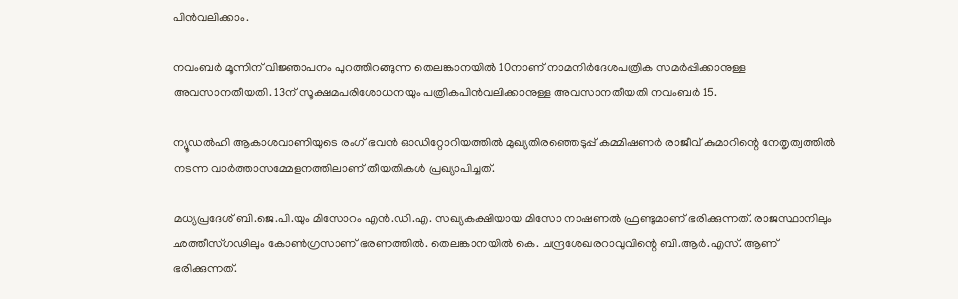പിൻവലിക്കാം.

നവംബർ മൂന്നിന് വിജ്ഞാപനം പുറത്തിറങ്ങുന്ന തെലങ്കാനയിൽ 10നാണ് നാമനിർദേശപത്രിക സമർപ്പിക്കാനുള്ള അവസാനതീയതി. 13ന് സൂക്ഷമപരിശോധനയും പത്രികപിൻവലിക്കാനുള്ള അവസാനതീയതി നവംബർ 15.

ന്യൂഡൽഹി ആകാശവാണിയുടെ രംഗ് ഭവൻ ഓഡിറ്റോറിയത്തിൽ മുഖ്യതിരഞ്ഞെടുപ്പ് കമ്മിഷണർ രാജീവ് കുമാറിന്റെ നേതൃത്വത്തിൽ നടന്ന വാർത്താസമ്മേളനത്തിലാണ് തീയതികൾ പ്രഖ്യാപിച്ചത്.

മധ്യപ്രദേശ് ബി.ജെ.പി.യും മിസോറം എൻ.ഡി.എ. സഖ്യകക്ഷിയായ മിസോ നാഷണൽ ഫ്രണ്ടുമാണ് ഭരിക്കുന്നത്. രാജസ്ഥാനിലും ഛത്തീസ്ഗഢിലും കോൺഗ്രസാണ് ഭരണത്തിൽ. തെലങ്കാനയിൽ കെ. ചന്ദ്രശേഖരറാവുവിന്റെ ബി.ആർ.എസ്. ആണ് ഭരിക്കുന്നത്.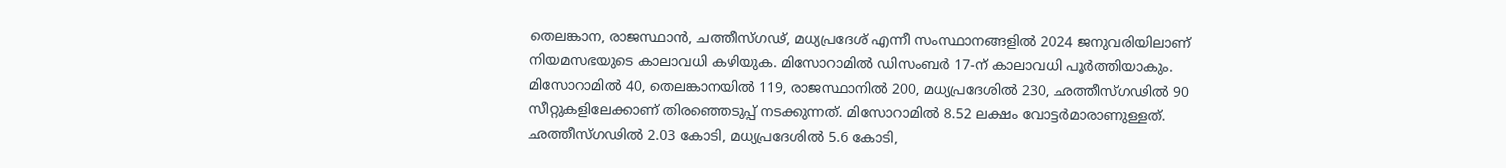തെലങ്കാന, രാജസ്ഥാൻ, ചത്തീസ്ഗഢ്, മധ്യപ്രദേശ് എന്നീ സംസ്ഥാനങ്ങളിൽ 2024 ജനുവരിയിലാണ് നിയമസഭയുടെ കാലാവധി കഴിയുക. മിസോറാമിൽ ഡിസംബർ 17-ന് കാലാവധി പൂർത്തിയാകും. മിസോറാമിൽ 40, തെലങ്കാനയിൽ 119, രാജസ്ഥാനിൽ 200, മധ്യപ്രദേശിൽ 230, ഛത്തീസ്ഗഢിൽ 90 സീറ്റുകളിലേക്കാണ് തിരഞ്ഞെടുപ്പ് നടക്കുന്നത്. മിസോറാമിൽ 8.52 ലക്ഷം വോട്ടർമാരാണുള്ളത്. ഛത്തീസ്ഗഢിൽ 2.03 കോടി, മധ്യപ്രദേശിൽ 5.6 കോടി,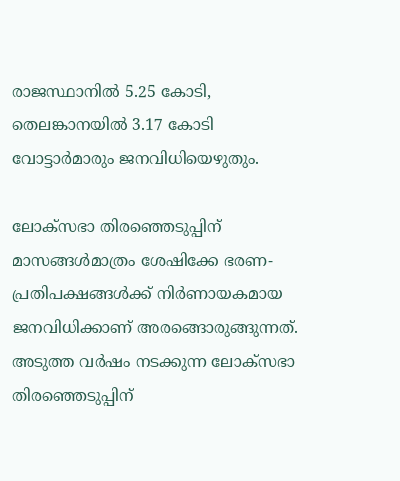രാജസ്ഥാനിൽ 5.25 കോടി, തെലങ്കാനയിൽ 3.17 കോടി വോട്ടാർമാരും ജനവിധിയെഴുതും.

ലോക്സഭാ തിരഞ്ഞെടുപ്പിന് മാസങ്ങൾമാത്രം ശേഷിക്കേ ഭരണ-പ്രതിപക്ഷങ്ങൾക്ക് നിർണായകമായ ജനവിധിക്കാണ് അരങ്ങൊരുങ്ങുന്നത്. അടുത്ത വർഷം നടക്കുന്ന ലോക്സഭാ തിരഞ്ഞെടുപ്പിന്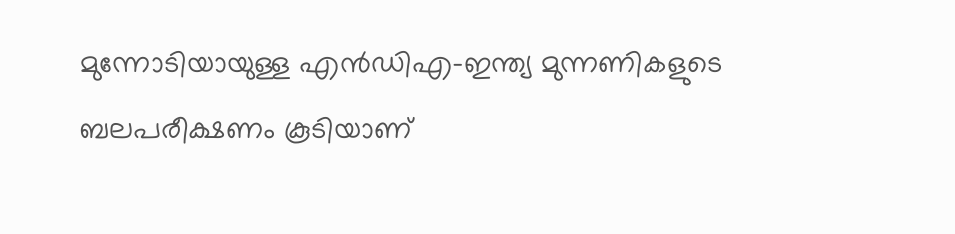മുന്നോടിയായുള്ള എൻഡിഎ-ഇന്ത്യ മുന്നണികളുടെ ബലപരീക്ഷണം കൂടിയാണ്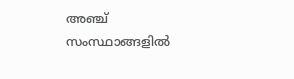അഞ്ച് സംസ്ഥാങ്ങളിൽ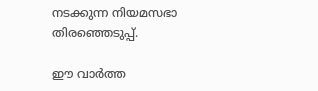നടക്കുന്ന നിയമസഭാ തിരഞ്ഞെടുപ്പ്.

ഈ വാർത്ത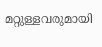മറ്റുള്ളവരുമായി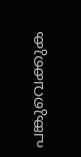പങ്കുവെക്കുക